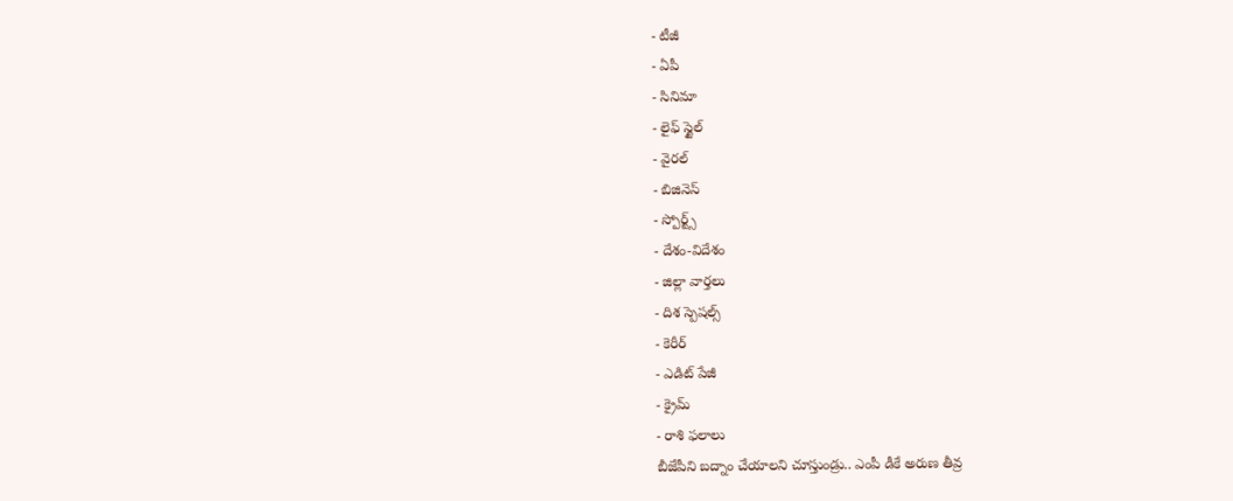- టీజీ
- ఏపీ
- సినిమా
- లైఫ్ స్టైల్
- వైరల్
- బిజినెస్
- స్పోర్ట్స్
- దేశం-విదేశం
- జిల్లా వార్తలు
- దిశ స్పెషల్స్
- కెరీర్
- ఎడిట్ పేజీ
- క్రైమ్
- రాశి ఫలాలు
బీజేపీని బద్నాం చేయాలని చూస్తుండ్రు.. ఎంపీ డీకే అరుణ తీవ్ర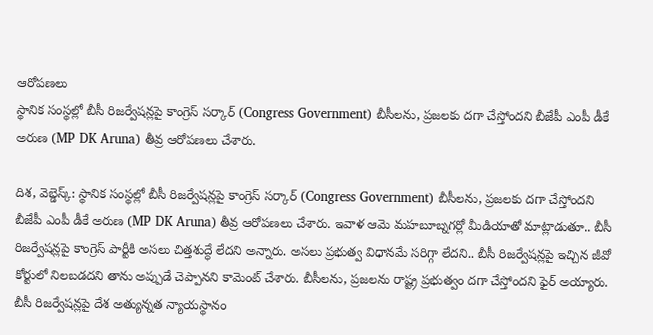ఆరోపణలు
స్థానిక సంస్థల్లో బీసీ రిజర్వేషన్లపై కాంగ్రెస్ సర్కార్ (Congress Government) బీసీలను, ప్రజలకు దగా చేస్తోందని బీజేపీ ఎంపీ డీకే అరుణ (MP DK Aruna) తీవ్ర ఆరోపణలు చేశారు.

దిశ, వెబ్డెస్క్: స్థానిక సంస్థల్లో బీసీ రిజర్వేషన్లపై కాంగ్రెస్ సర్కార్ (Congress Government) బీసీలను, ప్రజలకు దగా చేస్తోందని బీజేపీ ఎంపీ డీకే అరుణ (MP DK Aruna) తీవ్ర ఆరోపణలు చేశారు. ఇవాళ ఆమె మహబూబ్నగర్లో మీడియాతో మాట్లాడుతూ.. బీసీ రిజర్వేషన్లపై కాంగ్రెస్ పార్టీకి అసలు చిత్తశుద్ధే లేదని అన్నారు. అసలు ప్రభుత్వ విధానమే సరిగ్గా లేదని.. బీసీ రిజర్వేషన్లపై ఇచ్చిన జీవో కోర్టులో నిలబడదని తాను అప్పుడే చెప్పానని కామెంట్ చేశారు. బీసీలను, ప్రజలను రాష్ట్ర ప్రభుత్వం దగా చేస్తోందని ఫైర్ అయ్యారు.
బీసీ రిజర్వేషన్లపై దేశ అత్యున్నత న్యాయస్థానం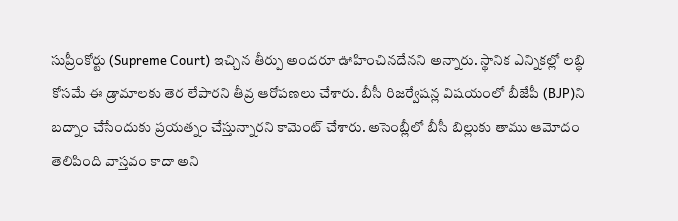సుప్రీంకోర్టు (Supreme Court) ఇచ్చిన తీర్పు అందరూ ఊహించినదేనని అన్నారు. స్థానిక ఎన్నికల్లో లబ్ధి కోసమే ఈ డ్రామాలకు తెర లేపారని తీవ్ర ఆరోపణలు చేశారు. బీసీ రిజర్వేషన్ల విషయంలో బీజేపీ (BJP)ని బద్నాం చేసేందుకు ప్రయత్నం చేస్తున్నారని కామెంట్ చేశారు. అసెంబ్లీలో బీసీ బిల్లుకు తాము ఆమోదం తెలిపింది వాస్తవం కాదా అని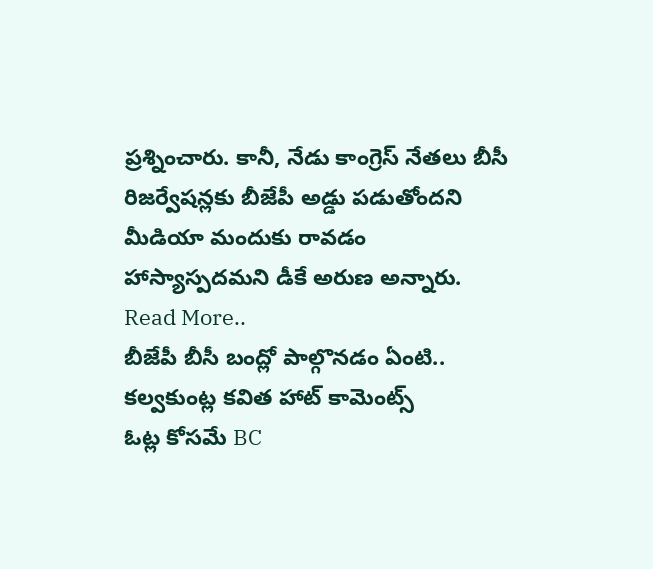ప్రశ్నించారు. కానీ, నేడు కాంగ్రెస్ నేతలు బీసీ రిజర్వేషన్లకు బీజేపీ అడ్డు పడుతోందని మీడియా మందుకు రావడం హాస్యాస్పదమని డీకే అరుణ అన్నారు.
Read More..
బీజేపీ బీసీ బంద్లో పాల్గొనడం ఏంటి.. కల్వకుంట్ల కవిత హాట్ కామెంట్స్
ఓట్ల కోసమే BC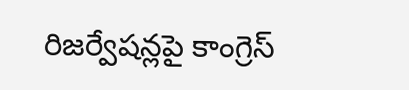రిజర్వేషన్లపై కాంగ్రెస్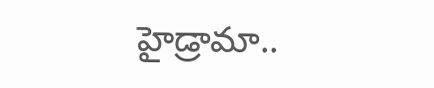హైడ్రామా..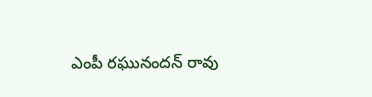ఎంపీ రఘునందన్ రావు